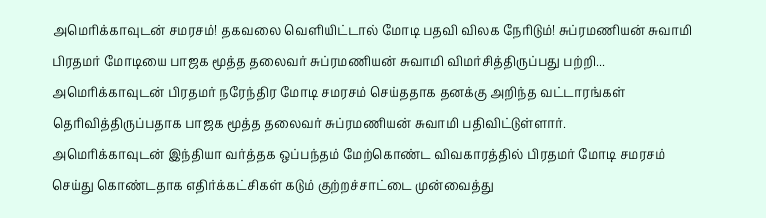அமெரிக்காவுடன் சமரசம்! தகவலை வெளியிட்டால் மோடி பதவி விலக நேரிடும்! சுப்ரமணியன் சுவாமி
பிரதமர் மோடியை பாஜக மூத்த தலைவர் சுப்ரமணியன் சுவாமி விமர்சித்திருப்பது பற்றி...
அமெரிக்காவுடன் பிரதமர் நரேந்திர மோடி சமரசம் செய்ததாக தனக்கு அறிந்த வட்டாரங்கள் தெரிவித்திருப்பதாக பாஜக மூத்த தலைவர் சுப்ரமணியன் சுவாமி பதிவிட்டுள்ளார்.
அமெரிக்காவுடன் இந்தியா வர்த்தக ஒப்பந்தம் மேற்கொண்ட விவகாரத்தில் பிரதமர் மோடி சமரசம் செய்து கொண்டதாக எதிர்க்கட்சிகள் கடும் குற்றச்சாட்டை முன்வைத்து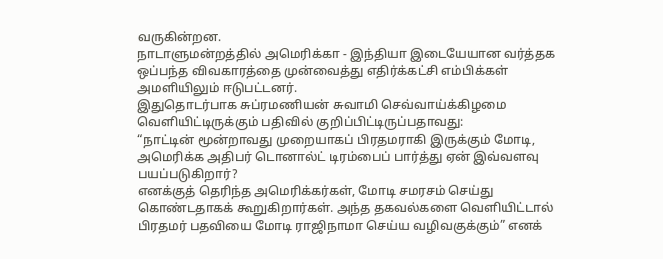வருகின்றன.
நாடாளுமன்றத்தில் அமெரிக்கா - இந்தியா இடையேயான வர்த்தக ஒப்பந்த விவகாரத்தை முன்வைத்து எதிர்க்கட்சி எம்பிக்கள் அமளியிலும் ஈடுபட்டனர்.
இதுதொடர்பாக சுப்ரமணியன் சுவாமி செவ்வாய்க்கிழமை வெளியிட்டிருக்கும் பதிவில் குறிப்பிட்டிருப்பதாவது:
“நாட்டின் மூன்றாவது முறையாகப் பிரதமராகி இருக்கும் மோடி, அமெரிக்க அதிபர் டொனால்ட் டிரம்பைப் பார்த்து ஏன் இவ்வளவு பயப்படுகிறார்?
எனக்குத் தெரிந்த அமெரிக்கர்கள், மோடி சமரசம் செய்து கொண்டதாகக் கூறுகிறார்கள். அந்த தகவல்களை வெளியிட்டால் பிரதமர் பதவியை மோடி ராஜிநாமா செய்ய வழிவகுக்கும்” எனக்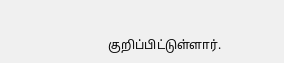குறிப்பிட்டுள்ளார்.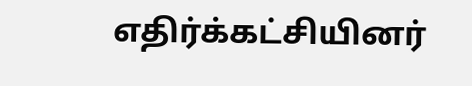எதிர்க்கட்சியினர்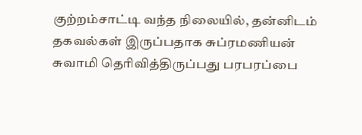குற்றம்சாட்டி வந்த நிலையில், தன்னிடம் தகவல்கள் இருப்பதாக சுப்ரமணியன் சுவாமி தெரிவித்திருப்பது பரபரப்பை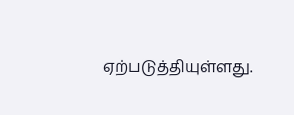ஏற்படுத்தியுள்ளது.